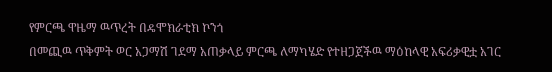የምርጫ ዋዜማ ዉጥረት በዴሞክራቲክ ኮንጎ
በመጪዉ ጥቅምት ወር አጋማሽ ገደማ አጠቃላይ ምርጫ ለማካሄድ የተዘጋጀችዉ ማዕከላዊ አፍሪቃዊቷ አገር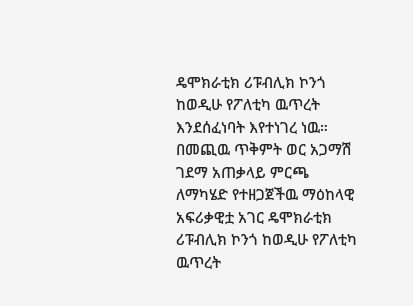ዴሞክራቲክ ሪፑብሊክ ኮንጎ ከወዲሁ የፖለቲካ ዉጥረት እንደሰፈነባት እየተነገረ ነዉ።
በመጪዉ ጥቅምት ወር አጋማሽ ገደማ አጠቃላይ ምርጫ ለማካሄድ የተዘጋጀችዉ ማዕከላዊ አፍሪቃዊቷ አገር ዴሞክራቲክ ሪፑብሊክ ኮንጎ ከወዲሁ የፖለቲካ ዉጥረት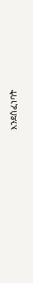እንደሰፈነባት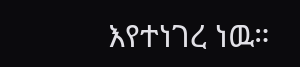እየተነገረ ነዉ።